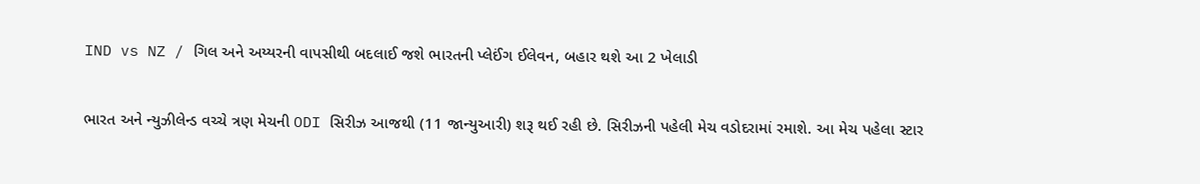IND vs NZ / ગિલ અને અય્યરની વાપસીથી બદલાઈ જશે ભારતની પ્લેઈંગ ઈલેવન, બહાર થશે આ 2 ખેલાડી

ભારત અને ન્યુઝીલેન્ડ વચ્ચે ત્રણ મેચની ODI સિરીઝ આજથી (11 જાન્યુઆરી) શરૂ થઈ રહી છે. સિરીઝની પહેલી મેચ વડોદરામાં રમાશે. આ મેચ પહેલા સ્ટાર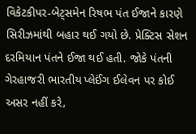વિકેટકીપર-બેટ્સમેન રિષભ પંત ઈજાને કારણે સિરીઝમાંથી બહાર થઈ ગયો છે. પ્રેક્ટિસ સેશન દરમિયાન પંતને ઈજા થઈ હતી. જોકે પંતની ગેરહાજરી ભારતીય પ્લેઈંગ ઈલેવન પર કોઈ અસર નહીં કરે,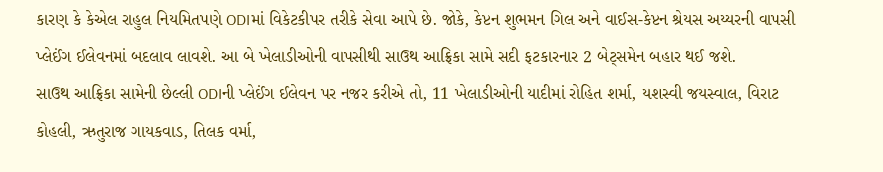કારણ કે કેએલ રાહુલ નિયમિતપણે ODIમાં વિકેટકીપર તરીકે સેવા આપે છે. જોકે, કેપ્ટન શુભમન ગિલ અને વાઈસ-કેપ્ટન શ્રેયસ અય્યરની વાપસી પ્લેઈંગ ઈલેવનમાં બદલાવ લાવશે. આ બે ખેલાડીઓની વાપસીથી સાઉથ આફ્રિકા સામે સદી ફટકારનાર 2 બેટ્સમેન બહાર થઈ જશે.
સાઉથ આફ્રિકા સામેની છેલ્લી ODIની પ્લેઈંગ ઈલેવન પર નજર કરીએ તો, 11 ખેલાડીઓની યાદીમાં રોહિત શર્મા, યશસ્વી જયસ્વાલ, વિરાટ કોહલી, ઋતુરાજ ગાયકવાડ, તિલક વર્મા,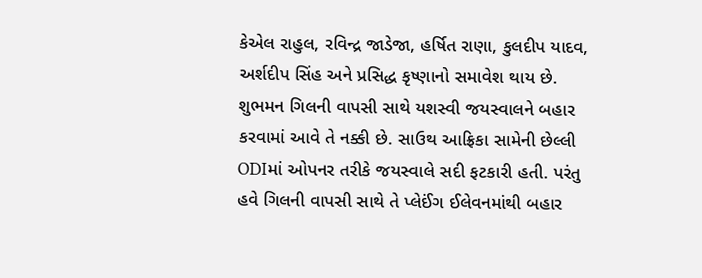કેએલ રાહુલ, રવિન્દ્ર જાડેજા, હર્ષિત રાણા, કુલદીપ યાદવ, અર્શદીપ સિંહ અને પ્રસિદ્ધ કૃષ્ણાનો સમાવેશ થાય છે.
શુભમન ગિલની વાપસી સાથે યશસ્વી જયસ્વાલને બહાર કરવામાં આવે તે નક્કી છે. સાઉથ આફ્રિકા સામેની છેલ્લી ODIમાં ઓપનર તરીકે જયસ્વાલે સદી ફટકારી હતી. પરંતુ હવે ગિલની વાપસી સાથે તે પ્લેઈંગ ઈલેવનમાંથી બહાર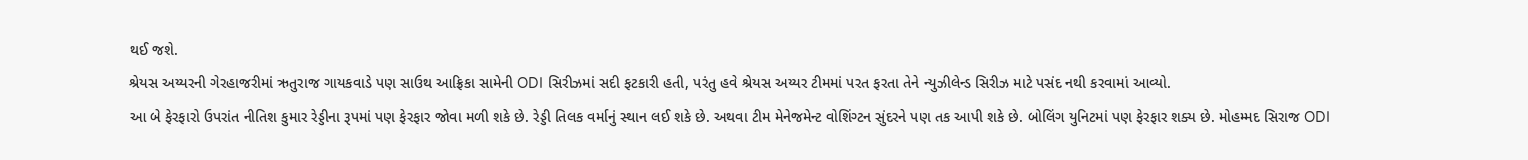થઈ જશે.
શ્રેયસ અય્યરની ગેરહાજરીમાં ઋતુરાજ ગાયકવાડે પણ સાઉથ આફ્રિકા સામેની ODI સિરીઝમાં સદી ફટકારી હતી, પરંતુ હવે શ્રેયસ અય્યર ટીમમાં પરત ફરતા તેને ન્યુઝીલેન્ડ સિરીઝ માટે પસંદ નથી કરવામાં આવ્યો.
આ બે ફેરફારો ઉપરાંત નીતિશ કુમાર રેડ્ડીના રૂપમાં પણ ફેરફાર જોવા મળી શકે છે. રેડ્ડી તિલક વર્માનું સ્થાન લઈ શકે છે. અથવા ટીમ મેનેજમેન્ટ વોશિંગ્ટન સુંદરને પણ તક આપી શકે છે. બોલિંગ યુનિટમાં પણ ફેરફાર શક્ય છે. મોહમ્મદ સિરાજ ODI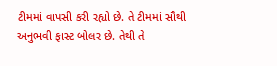ટીમમાં વાપસી કરી રહ્યો છે. તે ટીમમાં સૌથી અનુભવી ફાસ્ટ બોલર છે. તેથી તે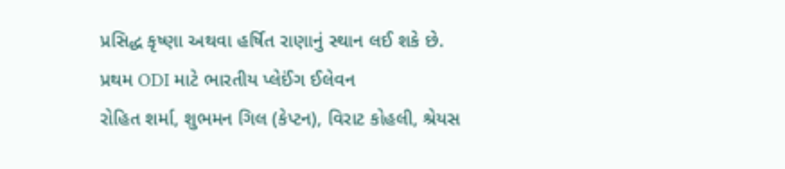પ્રસિદ્ધ કૃષ્ણા અથવા હર્ષિત રાણાનું સ્થાન લઈ શકે છે.
પ્રથમ ODI માટે ભારતીય પ્લેઈંગ ઈલેવન
રોહિત શર્મા, શુભમન ગિલ (કેપ્ટન), વિરાટ કોહલી, શ્રેયસ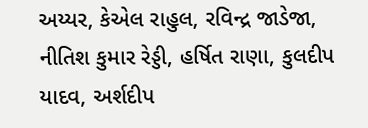અય્યર, કેએલ રાહુલ, રવિન્દ્ર જાડેજા, નીતિશ કુમાર રેડ્ડી, હર્ષિત રાણા, કુલદીપ યાદવ, અર્શદીપ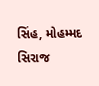સિંહ, મોહમ્મદ સિરાજ